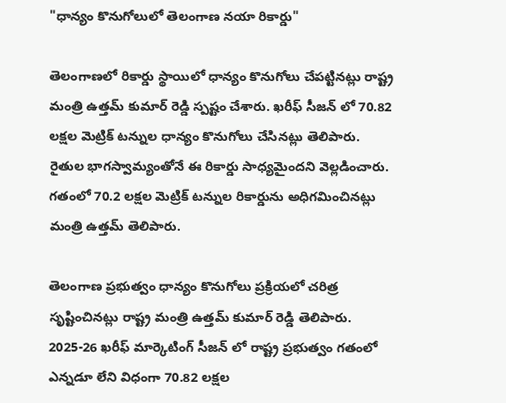"ధాన్యం కొనుగోలులో తెలంగాణ నయా రికార్డు"

తెలంగాణలో రికార్డు స్థాయిలో ధాన్యం కొనుగోలు చేపట్టినట్లు రాష్ట్ర మంత్రి ఉత్తమ్ కుమార్ రెడ్డి స్పష్టం చేశారు. ఖరీఫ్ సీజన్‌ లో 70.82 లక్షల మెట్రిక్ టన్నుల ధాన్యం కొనుగోలు చేసినట్లు తెలిపారు. రైతుల భాగస్వామ్యంతోనే ఈ రికార్డు సాధ్యమైందని వెల్లడించారు. గతంలో 70.2 లక్షల మెట్రిక్ టన్నుల రికార్డును అధిగమించినట్లు మంత్రి ఉత్తమ్ తెలిపారు.

తెలంగాణ ప్రభుత్వం ధాన్యం కొనుగోలు ప్రక్రియలో చరిత్ర సృష్టించినట్లు రాష్ట్ర మంత్రి ఉత్తమ్ కుమార్ రెడ్డి తెలిపారు. 2025-26 ఖరీఫ్ మార్కెటింగ్ సీజన్‌ లో రాష్ట్ర ప్రభుత్వం గతంలో ఎన్నడూ లేని విధంగా 70.82 లక్షల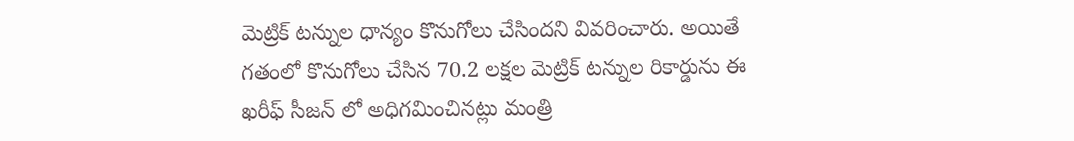మెట్రిక్ టన్నుల ధాన్యం కొనుగోలు చేసిందని వివరించారు. అయితే గతంలో కొనుగోలు చేసిన 70.2 లక్షల మెట్రిక్ టన్నుల రికార్డును ఈ ఖరీఫ్ సీజన్‌ లో అధిగమించినట్లు మంత్రి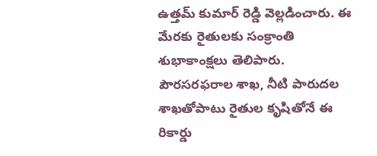ఉత్తమ్ కుమార్ రెడ్డి వెల్లడించారు. ఈ మేరకు రైతులకు సంక్రాంతి శుభాకాంక్షలు తెలిపారు. పౌరసరఫరాల శాఖ, నీటి పారుదల శాఖతోపాటు రైతుల కృషితోనే ఈ రికార్డు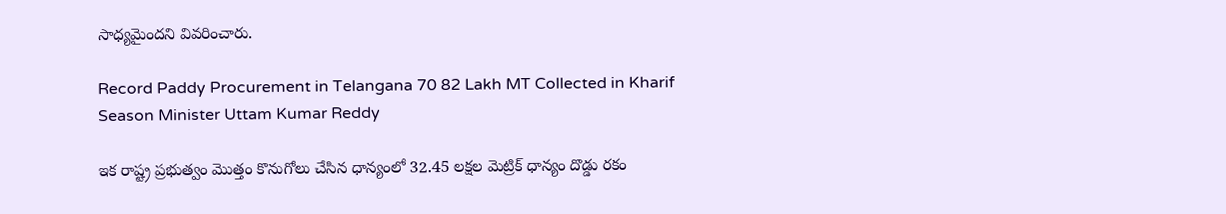సాధ్యమైందని వివరించారు.

Record Paddy Procurement in Telangana 70 82 Lakh MT Collected in Kharif Season Minister Uttam Kumar Reddy

ఇక రాష్ట్ర ప్రభుత్వం మొత్తం కొనుగోలు చేసిన ధాన్యంలో 32.45 లక్షల మెట్రిక్ ధాన్యం దొడ్డు రకం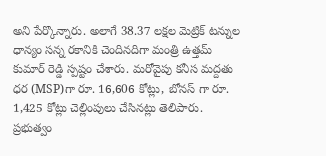అని పేర్కొన్నారు. అలాగే 38.37 లక్షల మెట్రిక్ టన్నుల ధాన్యం సన్న రకానికి చెందినదిగా మంత్రి ఉత్తమ్ కుమార్ రెడ్డి స్పష్టం చేశారు. మరోవైపు కనీస మద్దతు ధర (MSP)గా రూ. 16,606 కోట్లు, బోనస్‌ గా రూ. 1,425 కోట్లు చెల్లింపులు చేసినట్లు తెలిపారు. ప్రభుత్వం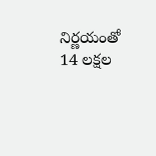నిర్ణయంతో 14 లక్షల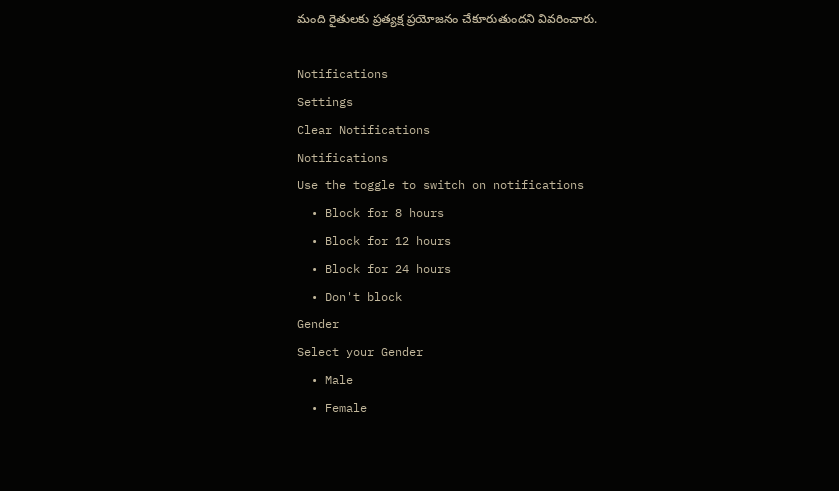మంది రైతులకు ప్రత్యక్ష ప్రయోజనం చేకూరుతుందని వివరించారు.

Notifications
Settings
Clear Notifications
Notifications
Use the toggle to switch on notifications
  • Block for 8 hours
  • Block for 12 hours
  • Block for 24 hours
  • Don't block
Gender
Select your Gender
  • Male
  • Female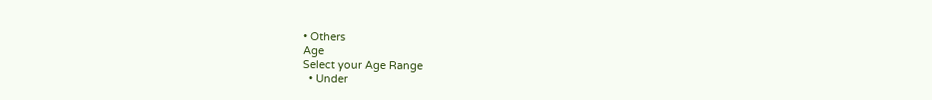• Others
Age
Select your Age Range
  • Under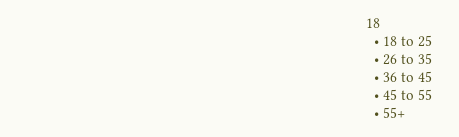18
  • 18 to 25
  • 26 to 35
  • 36 to 45
  • 45 to 55
  • 55+